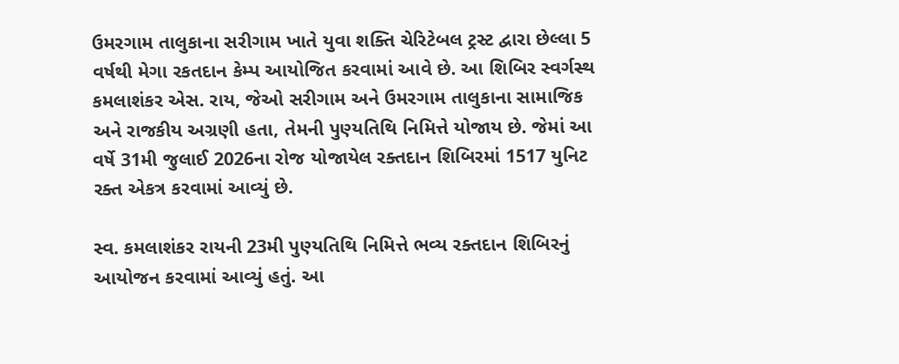ઉમરગામ તાલુકાના સરીગામ ખાતે યુવા શક્તિ ચેરિટેબલ ટ્રસ્ટ દ્વારા છેલ્લા 5 વર્ષથી મેગા રકતદાન કેમ્પ આયોજિત કરવામાં આવે છે. આ શિબિર સ્વર્ગસ્થ કમલાશંકર એસ. રાય, જેઓ સરીગામ અને ઉમરગામ તાલુકાના સામાજિક અને રાજકીય અગ્રણી હતા, તેમની પુણ્યતિથિ નિમિત્તે યોજાય છે. જેમાં આ વર્ષે 31મી જુલાઈ 2026ના રોજ યોજાયેલ રક્તદાન શિબિરમાં 1517 યુનિટ રક્ત એકત્ર કરવામાં આવ્યું છે.

સ્વ. કમલાશંકર રાયની 23મી પુણ્યતિથિ નિમિત્તે ભવ્ય રક્તદાન શિબિરનું આયોજન કરવામાં આવ્યું હતું. આ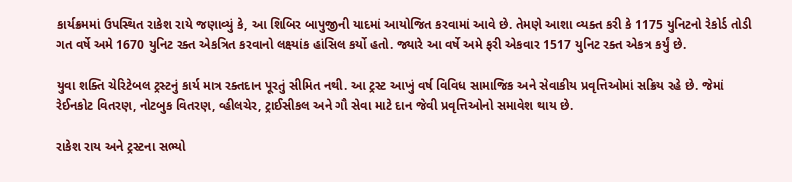કાર્યક્રમમાં ઉપસ્થિત રાકેશ રાયે જણાવ્યું કે, આ શિબિર બાપુજીની યાદમાં આયોજિત કરવામાં આવે છે. તેમણે આશા વ્યક્ત કરી કે 1175 યુનિટનો રેકોર્ડ તોડી ગત વર્ષે અમે 1670 યુનિટ રક્ત એકત્રિત કરવાનો લક્ષ્યાંક હાંસિલ કર્યો હતો. જ્યારે આ વર્ષે અમે ફરી એકવાર 1517 યુનિટ રક્ત એકત્ર કર્યું છે.

યુવા શક્તિ ચેરિટેબલ ટ્રસ્ટનું કાર્ય માત્ર રક્તદાન પૂરતું સીમિત નથી. આ ટ્રસ્ટ આખું વર્ષ વિવિધ સામાજિક અને સેવાકીય પ્રવૃત્તિઓમાં સક્રિય રહે છે. જેમાં રેઈનકોટ વિતરણ, નોટબુક વિતરણ, વ્હીલચેર, ટ્રાઈસીકલ અને ગૌ સેવા માટે દાન જેવી પ્રવૃત્તિઓનો સમાવેશ થાય છે.

રાકેશ રાય અને ટ્રસ્ટના સભ્યો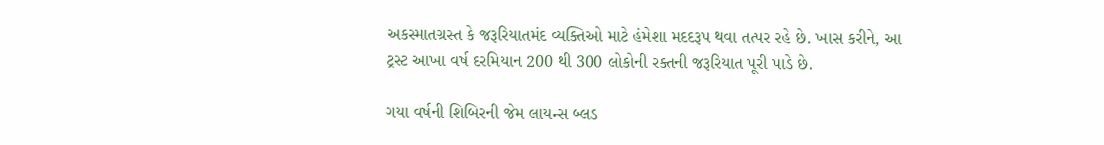અકસ્માતગ્રસ્ત કે જરૂરિયાતમંદ વ્યક્તિઓ માટે હંમેશા મદદરૂપ થવા તત્પર રહે છે. ખાસ કરીને, આ ટ્રસ્ટ આખા વર્ષ દરમિયાન 200 થી 300 લોકોની રક્તની જરૂરિયાત પૂરી પાડે છે.

ગયા વર્ષની શિબિરની જેમ લાયન્સ બ્લડ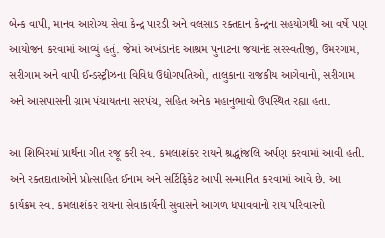બેન્ક વાપી, માનવ આરોગ્ય સેવા કેન્દ્ર પારડી અને વલસાડ રક્તદાન કેન્દ્રના સહયોગથી આ વર્ષે પણ આયોજન કરવામાં આવ્યું હતું. જેમાં અખંડાનંદ આશ્રમ પુનાટના જયાનંદ સરસ્વતીજી, ઉમરગામ, સરીગામ અને વાપી ઈન્ડસ્ટ્રીઝના વિવિધ ઉદ્યોગપતિઓ, તાલુકાના રાજકીય આગેવાનો, સરીગામ અને આસપાસની ગ્રામ પંચાયતના સરપંચ, સહિત અનેક મહાનુભાવો ઉપસ્થિત રહ્યા હતા.

આ શિબિરમાં પ્રાર્થના ગીત રજૂ કરી સ્વ. કમલાશંકર રાયને શ્રદ્ધાંજલિ અર્પણ કરવામાં આવી હતી. અને રક્તદાતાઓને પ્રોત્સાહિત ઈનામ અને સર્ટિફિકેટ આપી સન્માનિત કરવામાં આવે છે. આ કાર્યક્રમ સ્વ. કમલાશંકર રાયના સેવાકાર્યની સુવાસને આગળ ધપાવવાનો રાય પરિવારનો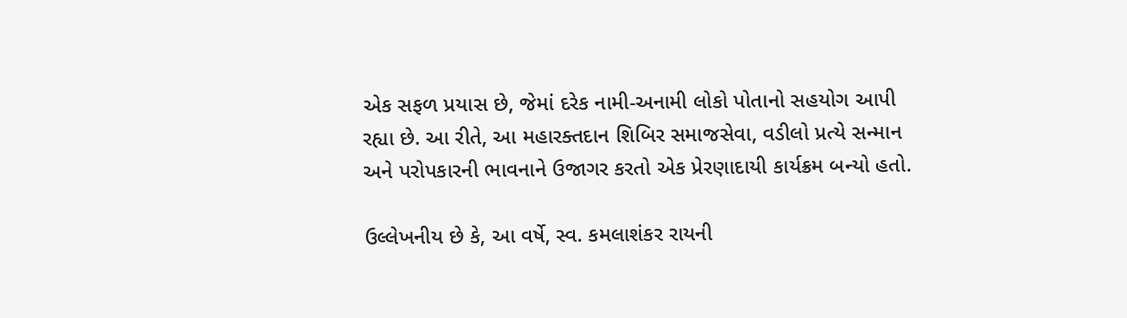એક સફળ પ્રયાસ છે, જેમાં દરેક નામી-અનામી લોકો પોતાનો સહયોગ આપી રહ્યા છે. આ રીતે, આ મહારક્તદાન શિબિર સમાજસેવા, વડીલો પ્રત્યે સન્માન અને પરોપકારની ભાવનાને ઉજાગર કરતો એક પ્રેરણાદાયી કાર્યક્રમ બન્યો હતો.

ઉલ્લેખનીય છે કે, આ વર્ષે, સ્વ. કમલાશંકર રાયની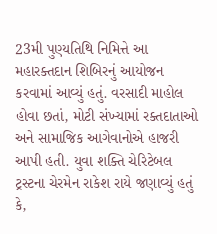23મી પુણ્યતિથિ નિમિત્તે આ મહારક્તદાન શિબિરનું આયોજન કરવામાં આવ્યું હતું. વરસાદી માહોલ હોવા છતાં, મોટી સંખ્યામાં રક્તદાતાઓ અને સામાજિક આગેવાનોએ હાજરી આપી હતી. યુવા શક્તિ ચેરિટેબલ ટ્રસ્ટના ચેરમેન રાકેશ રાયે જણાવ્યું હતું કે,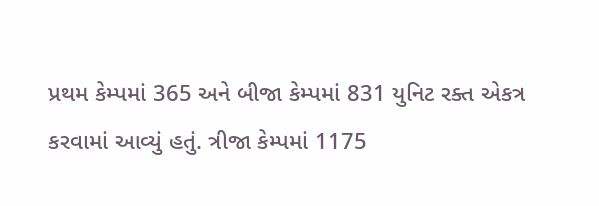પ્રથમ કેમ્પમાં 365 અને બીજા કેમ્પમાં 831 યુનિટ રક્ત એકત્ર કરવામાં આવ્યું હતું. ત્રીજા કેમ્પમાં 1175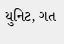યુનિટ, ગત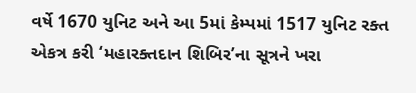વર્ષે 1670 યુનિટ અને આ 5માં કેમ્પમાં 1517 યુનિટ રક્ત એકત્ર કરી ‘મહારક્તદાન શિબિર’ના સૂત્રને ખરા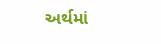અર્થમાં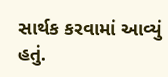સાર્થક કરવામાં આવ્યું હતું.